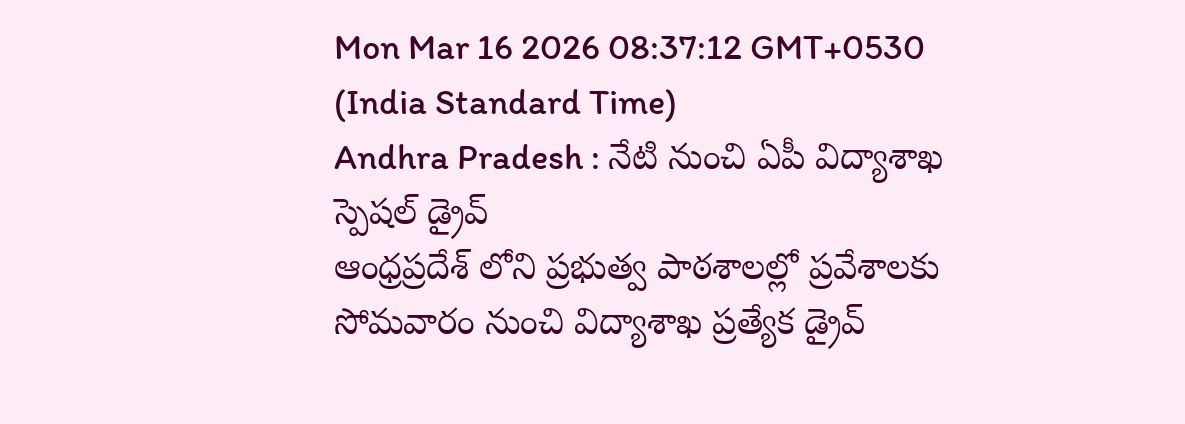Mon Mar 16 2026 08:37:12 GMT+0530 (India Standard Time)
Andhra Pradesh : నేటి నుంచి ఏపీ విద్యాశాఖ స్పెషల్ డ్రైవ్
ఆంధ్రప్రదేశ్ లోని ప్రభుత్వ పాఠశాలల్లో ప్రవేశాలకు సోమవారం నుంచి విద్యాశాఖ ప్రత్యేక డ్రైవ్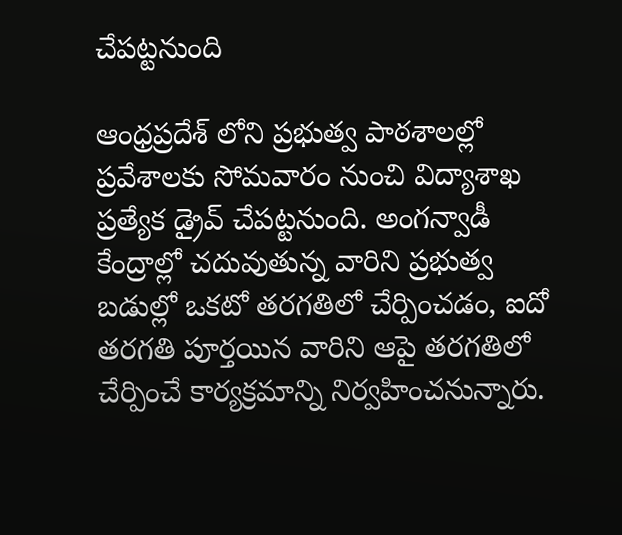చేపట్టనుంది

ఆంధ్రప్రదేశ్ లోని ప్రభుత్వ పాఠశాలల్లో ప్రవేశాలకు సోమవారం నుంచి విద్యాశాఖ ప్రత్యేక డ్రైవ్ చేపట్టనుంది. అంగన్వాడీ కేంద్రాల్లో చదువుతున్న వారిని ప్రభుత్వ బడుల్లో ఒకటో తరగతిలో చేర్పించడం, ఐదో తరగతి పూర్తయిన వారిని ఆపై తరగతిలో చేర్పించే కార్యక్రమాన్ని నిర్వహించనున్నారు.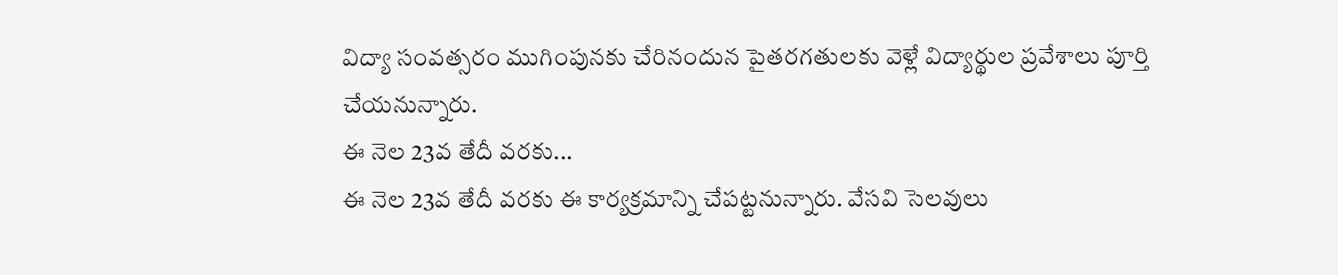విద్యా సంవత్సరం ముగింపునకు చేరినందున పైతరగతులకు వెళ్లే విద్యార్థుల ప్రవేశాలు పూర్తి చేయనున్నారు.
ఈ నెల 23వ తేదీ వరకు...
ఈ నెల 23వ తేదీ వరకు ఈ కార్యక్రమాన్ని చేపట్టనున్నారు. వేసవి సెలవులు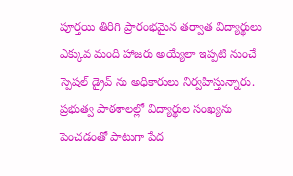పూర్తయి తిరిగి ప్రారంభమైన తర్వాత విద్యార్థులు ఎక్కువ మంది హాజరు అయ్యేలా ఇప్పటి నుంచే స్పెషల్ డ్రైవ్ ను అధికారులు నిర్వహిస్తున్నారు. ప్రభుత్వ పాఠశాలల్లో విద్యార్థుల సంఖ్యను పెంచడంతో పాటుగా పేద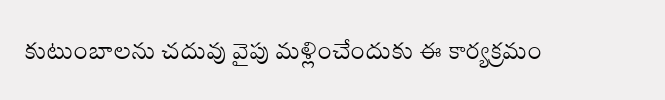కుటుంబాలను చదువు వైపు మళ్లించేందుకు ఈ కార్యక్రమం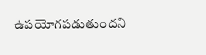ఉపయోగపడుతుందని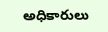అధికారులు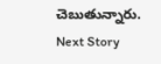చెబుతున్నారు.
Next Story